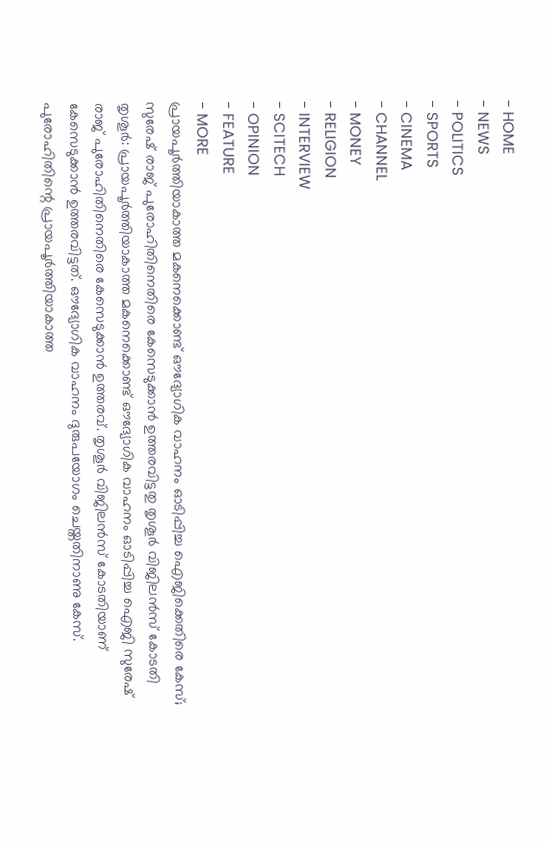- HOME
- NEWS
- POLITICS
- SPORTS
- CINEMA
- CHANNEL
- MONEY
- RELIGION
- INTERVIEW
- SCITECH
- OPINION
- FEATURE
- MORE
പ്രായപൂർത്തിയാകാത്ത മകനെക്കൊണ്ട് ഔദ്യോഗിക വാഹനം ഓടിപ്പിച്ച ഐജിക്കെതിരെ കേസ്; സുരേഷ് രാജ് പുരോഹിതിനെതിരെ കേസെടുക്കാൻ ഉത്തരവിട്ടതു തൃശൂർ വിജിലൻസ് കോടതി
തൃശൂർ: പ്രായപൂർത്തിയാകാത്ത മകനെക്കൊണ്ട് ഔദ്യോഗിക വാഹനം ഓടിപ്പിച്ച ഐജി സുരേഷ് രാജ് പുരോഹിതിനെതിരെ കേസെടുക്കാൻ ഉത്തരവ്. തൃശൂർ വിജിലൻസ് കോടതിയാണ് കേസെടുക്കാൻ ഉത്തരവിട്ടത്. ഔദ്യോഗിക വാഹനം ദുരുപയോഗം ചെയ്തതിനാണു കേസ്. പുരോഹിതിന്റെ പ്രായപൂർത്തിയാകാത്ത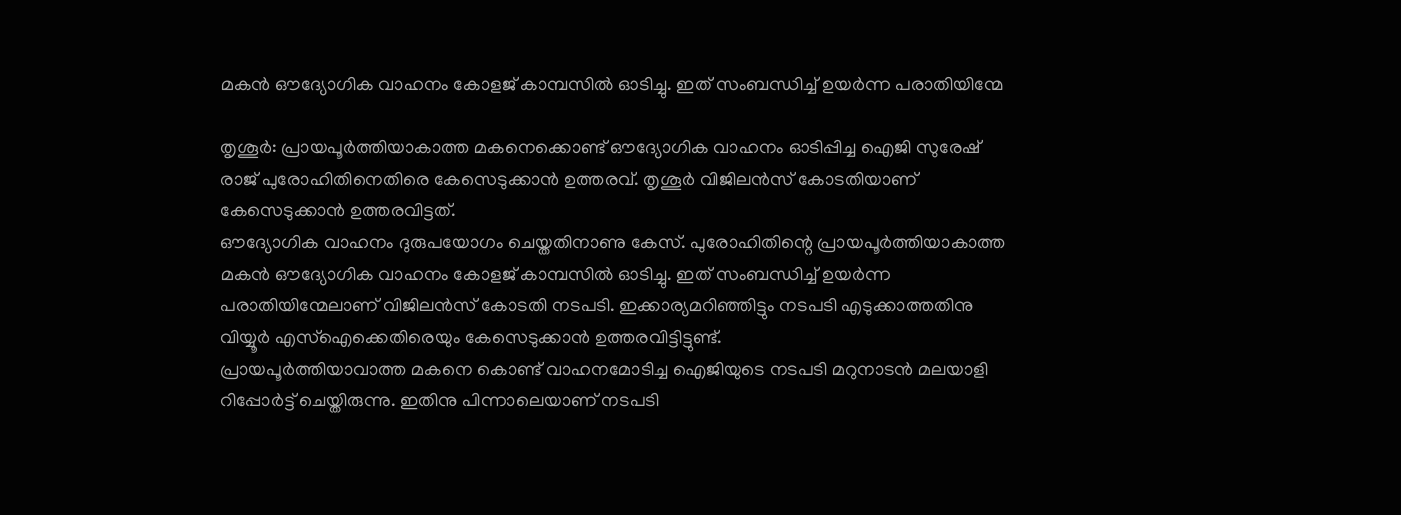മകൻ ഔദ്യോഗിക വാഹനം കോളജ് കാമ്പസിൽ ഓടിച്ചു. ഇത് സംബന്ധിച്ച് ഉയർന്ന പരാതിയിന്മേ

തൃശൂർ: പ്രായപൂർത്തിയാകാത്ത മകനെക്കൊണ്ട് ഔദ്യോഗിക വാഹനം ഓടിപ്പിച്ച ഐജി സുരേഷ് രാജ് പുരോഹിതിനെതിരെ കേസെടുക്കാൻ ഉത്തരവ്. തൃശൂർ വിജിലൻസ് കോടതിയാണ് കേസെടുക്കാൻ ഉത്തരവിട്ടത്.
ഔദ്യോഗിക വാഹനം ദുരുപയോഗം ചെയ്തതിനാണു കേസ്. പുരോഹിതിന്റെ പ്രായപൂർത്തിയാകാത്ത മകൻ ഔദ്യോഗിക വാഹനം കോളജ് കാമ്പസിൽ ഓടിച്ചു. ഇത് സംബന്ധിച്ച് ഉയർന്ന പരാതിയിന്മേലാണ് വിജിലൻസ് കോടതി നടപടി. ഇക്കാര്യമറിഞ്ഞിട്ടും നടപടി എടുക്കാത്തതിനു വിയ്യൂർ എസ്ഐക്കെതിരെയും കേസെടുക്കാൻ ഉത്തരവിട്ടിട്ടുണ്ട്.
പ്രായപൂർത്തിയാവാത്ത മകനെ കൊണ്ട് വാഹനമോടിച്ച ഐജിയുടെ നടപടി മറുനാടൻ മലയാളി റിപ്പോർട്ട് ചെയ്തിരുന്നു. ഇതിനു പിന്നാലെയാണ് നടപടി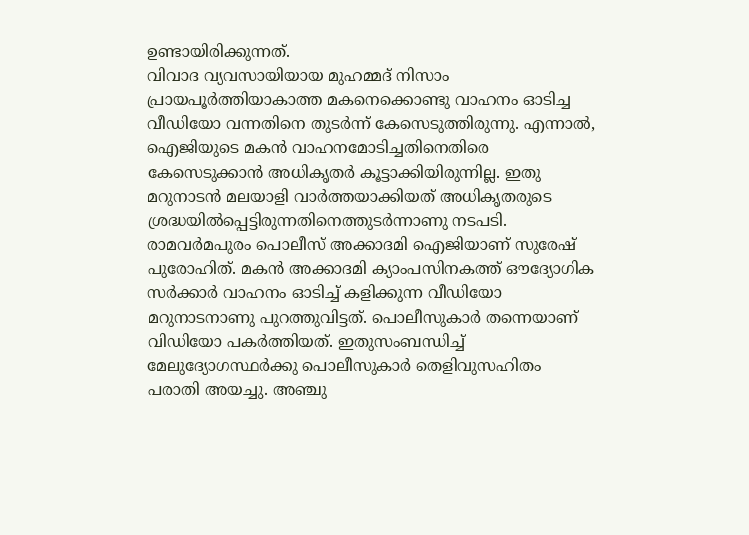ഉണ്ടായിരിക്കുന്നത്.
വിവാദ വ്യവസായിയായ മുഹമ്മദ് നിസാം പ്രായപൂർത്തിയാകാത്ത മകനെക്കൊണ്ടു വാഹനം ഓടിച്ച വീഡിയോ വന്നതിനെ തുടർന്ന് കേസെടുത്തിരുന്നു. എന്നാൽ, ഐജിയുടെ മകൻ വാഹനമോടിച്ചതിനെതിരെ കേസെടുക്കാൻ അധികൃതർ കൂട്ടാക്കിയിരുന്നില്ല. ഇതു മറുനാടൻ മലയാളി വാർത്തയാക്കിയത് അധികൃതരുടെ ശ്രദ്ധയിൽപ്പെട്ടിരുന്നതിനെത്തുടർന്നാണു നടപടി.
രാമവർമപുരം പൊലീസ് അക്കാദമി ഐജിയാണ് സുരേഷ് പുരോഹിത്. മകൻ അക്കാദമി ക്യാംപസിനകത്ത് ഔദ്യോഗിക സർക്കാർ വാഹനം ഓടിച്ച് കളിക്കുന്ന വീഡിയോ മറുനാടനാണു പുറത്തുവിട്ടത്. പൊലീസുകാർ തന്നെയാണ് വിഡിയോ പകർത്തിയത്. ഇതുസംബന്ധിച്ച് മേലുദ്യോഗസ്ഥർക്കു പൊലീസുകാർ തെളിവുസഹിതം പരാതി അയച്ചു. അഞ്ചു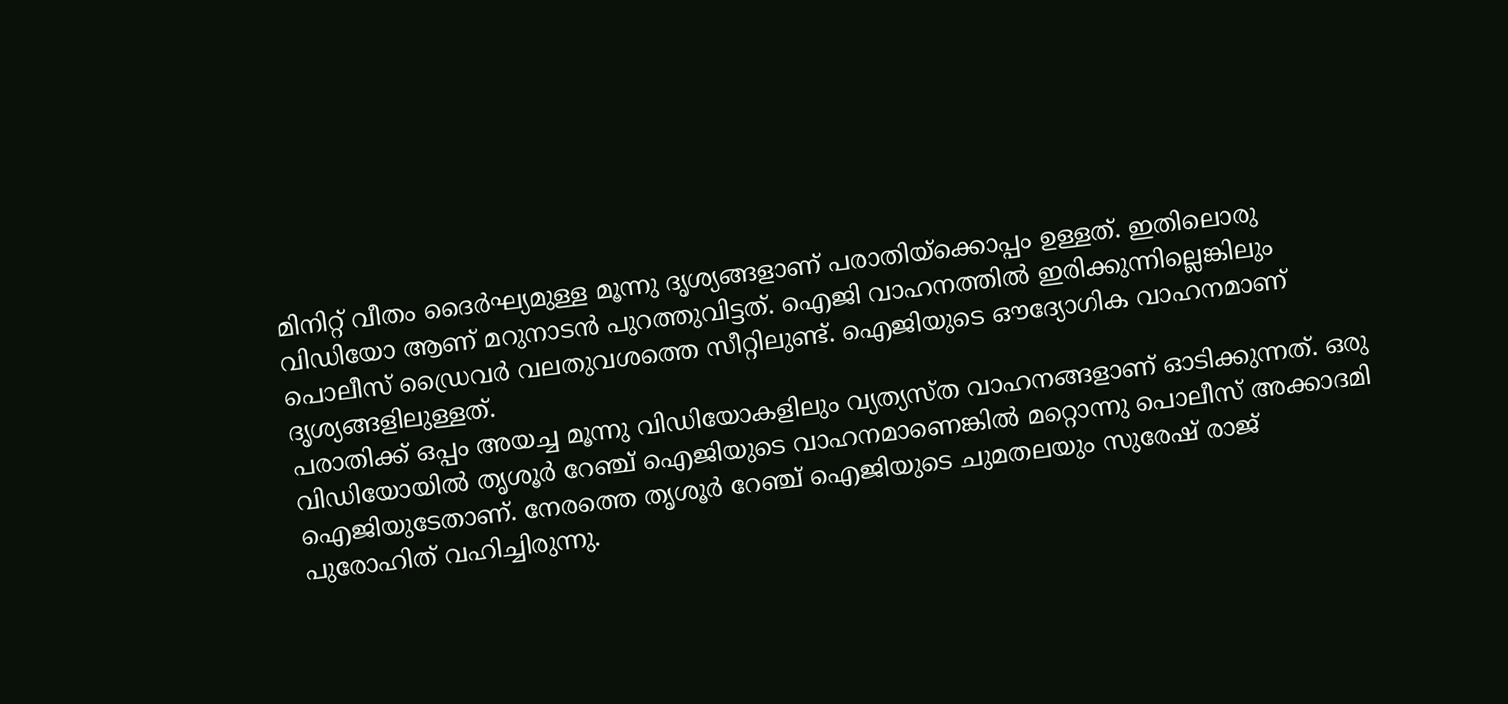മിനിറ്റ് വീതം ദൈർഘ്യമുള്ള മൂന്നു ദൃശ്യങ്ങളാണ് പരാതിയ്ക്കൊപ്പം ഉള്ളത്. ഇതിലൊരു വിഡിയോ ആണ് മറുനാടൻ പുറത്തുവിട്ടത്. ഐജി വാഹനത്തിൽ ഇരിക്കുന്നില്ലെങ്കിലും പൊലീസ് ഡ്രൈവർ വലതുവശത്തെ സീറ്റിലുണ്ട്. ഐജിയുടെ ഔദ്യോഗിക വാഹനമാണ് ദൃശ്യങ്ങളിലുള്ളത്.
പരാതിക്ക് ഒപ്പം അയച്ച മൂന്നു വിഡിയോകളിലും വ്യത്യസ്ത വാഹനങ്ങളാണ് ഓടിക്കുന്നത്. ഒരു വിഡിയോയിൽ തൃശൂർ റേഞ്ച് ഐജിയുടെ വാഹനമാണെങ്കിൽ മറ്റൊന്നു പൊലീസ് അക്കാദമി ഐജിയുടേതാണ്. നേരത്തെ തൃശൂർ റേഞ്ച് ഐജിയുടെ ചുമതലയും സുരേഷ് രാജ് പുരോഹിത് വഹിച്ചിരുന്നു.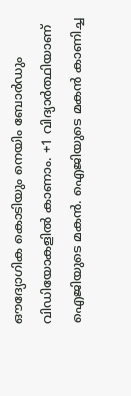ഔദ്യോഗിക കൊടിയും നെയിം ബോർഡും വിഡിയോകളിൽ കാണാം. +1 വിദ്യാർത്ഥിയാണ് ഐജിയുടെ മകൻ. ഐജിയുടെ മകൻ കാണിച്ച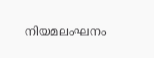നിയമലംഘനം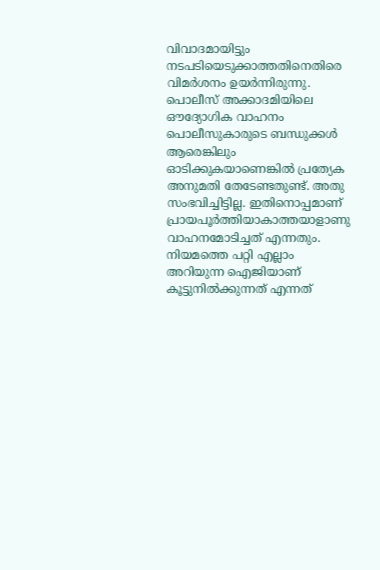വിവാദമായിട്ടും നടപടിയെടുക്കാത്തതിനെതിരെ വിമർശനം ഉയർന്നിരുന്നു. പൊലീസ് അക്കാദമിയിലെ ഔദ്യോഗിക വാഹനം പൊലീസുകാരുടെ ബന്ധുക്കൾ ആരെങ്കിലും ഓടിക്കുകയാണെങ്കിൽ പ്രത്യേക അനുമതി തേടേണ്ടതുണ്ട്. അതു സംഭവിച്ചിട്ടില്ല. ഇതിനൊപ്പമാണ് പ്രായപൂർത്തിയാകാത്തയാളാണു വാഹനമോടിച്ചത് എന്നതും. നിയമത്തെ പറ്റി എല്ലാം അറിയുന്ന ഐജിയാണ് കൂട്ടുനിൽക്കുന്നത് എന്നത്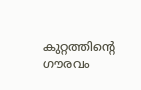കുറ്റത്തിന്റെ ഗൗരവം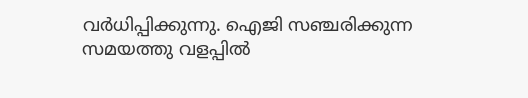വർധിപ്പിക്കുന്നു. ഐജി സഞ്ചരിക്കുന്ന സമയത്തു വളപ്പിൽ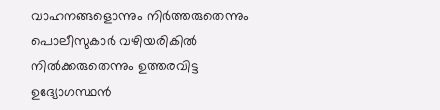വാഹനങ്ങളൊന്നും നിർത്തരുതെന്നും പൊലീസുകാർ വഴിയരികിൽ നിൽക്കരുതെന്നും ഉത്തരവിട്ട ഉദ്യോഗസ്ഥൻ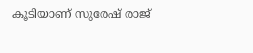കൂടിയാണ് സുരേഷ് രാജ്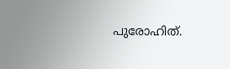പുരോഹിത്.